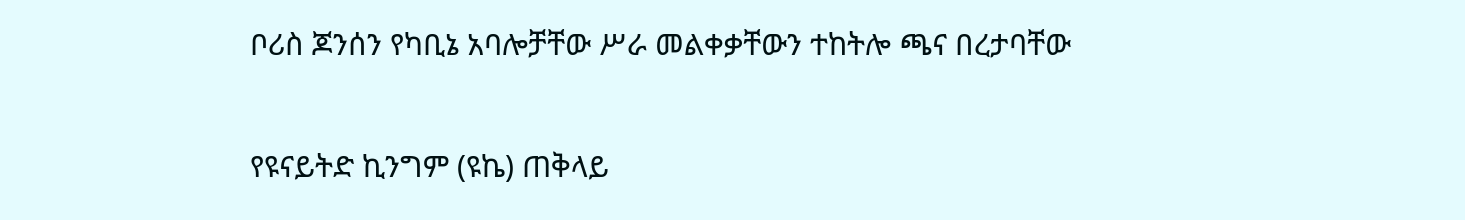ቦሪስ ጆንሰን የካቢኔ አባሎቻቸው ሥራ መልቀቃቸውን ተከትሎ ጫና በረታባቸው

የዩናይትድ ኪንግም (ዩኬ) ጠቅላይ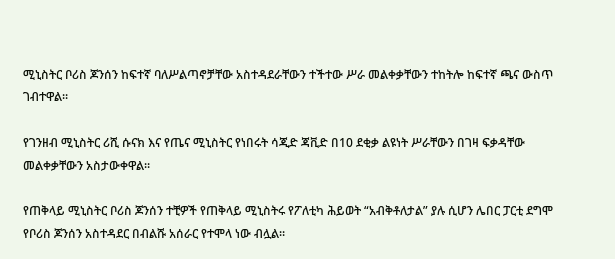ሚኒስትር ቦሪስ ጆንሰን ከፍተኛ ባለሥልጣኖቻቸው አስተዳደራቸውን ተችተው ሥራ መልቀቃቸውን ተከትሎ ከፍተኛ ጫና ውስጥ ገብተዋል።

የገንዘብ ሚኒስትር ሪሺ ሱናክ እና የጤና ሚኒስትር የነበሩት ሳጂድ ጃቪድ በ10 ደቂቃ ልዩነት ሥራቸውን በገዛ ፍቃዳቸው መልቀቃቸውን አስታውቀዋል።

የጠቅላይ ሚኒስትር ቦሪስ ጆንሰን ተቺዎች የጠቅላይ ሚኒስትሩ የፖለቲካ ሕይወት “አብቅቶለታል” ያሉ ሲሆን ሌበር ፓርቲ ደግሞ የቦሪስ ጆንሰን አስተዳደር በብልሹ አሰራር የተሞላ ነው ብሏል።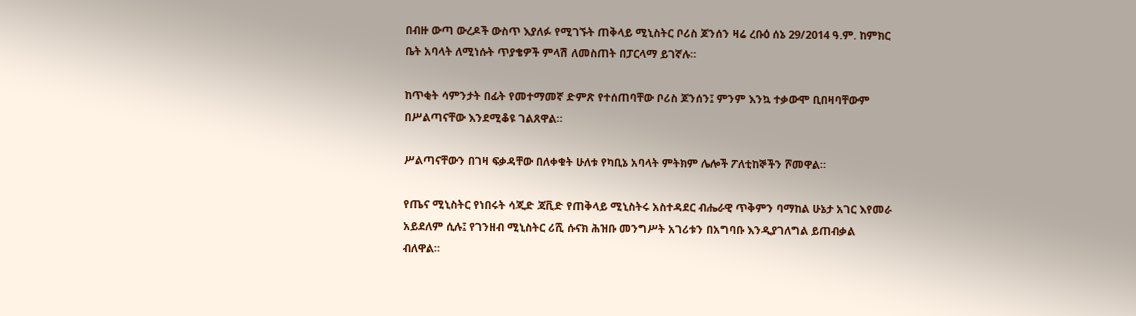በብዙ ውጣ ውረዶች ውስጥ እያለፉ የሚገኙት ጠቅላይ ሚኒስትር ቦሪስ ጆንሰን ዛሬ ረቡዕ ሰኔ 29/2014 ዓ.ም. ከምክር ቤት አባላት ለሚነሱት ጥያቄዎች ምላሽ ለመስጠት በፓርላማ ይገኛሉ።

ከጥቂት ሳምንታት በፊት የመተማመኛ ድምጽ የተሰጠባቸው ቦሪስ ጆንሰን፤ ምንም እንኳ ተቃውሞ ቢበዛባቸውም በሥልጣናቸው እንደሚቆዩ ገልጸዋል።

ሥልጣናቸውን በገዛ ፍቃዳቸው በለቀቁት ሁለቱ የካቢኔ አባላት ምትክም ሌሎች ፖለቲከኞችን ሾመዋል።

የጤና ሚኒስትር የነበሩት ሳጂድ ጃቪድ የጠቅላይ ሚኒስትሩ አስተዳደር ብሔራዊ ጥቅምን ባማከል ሁኔታ አገር እየመራ አይደለም ሲሉ፤ የገንዘብ ሚኒስትር ሪሺ ሱናክ ሕዝቡ መንግሥት አገሪቱን በአግባቡ እንዲያገለግል ይጠብቃል ብለዋል።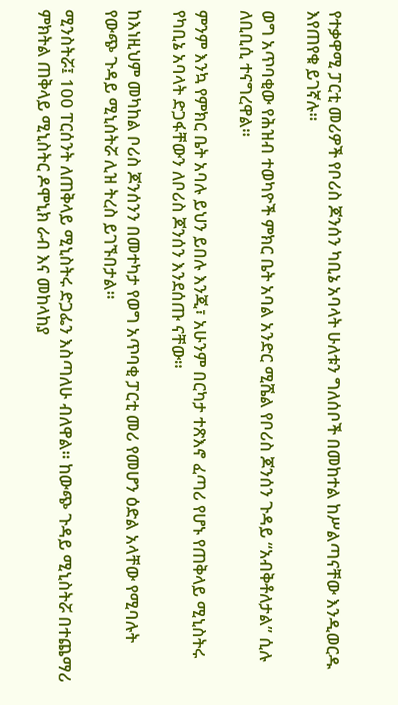የተቃዋሚ ፓርቲ መሪዎች የቦሪስ ጆንሰን ካቢኔ አባላት ሁለቱን ግለሰቦች በመከተል ከሥልጣናቸው እንዲወርዱ እየጠየቁ ይገኛሉ።

ወግ አጥባቂው የሕዝብ ተወካዮች ምክር ቤት አባል አንድር ሚሼል የቦሪስ ጆንሰን ጉዳይ “አብቅቶለታል” ሲሉ ለቢቢሲ ተናግረዋል።

ምንም እንኳ የምክር ቤት አባሉ ይህን ይበሉ እንጂ፣ አሁንም በርካታ ተጽእኖ ፈጣሪ የሆኑ የጠቅላይ ሚኒስትሩ የካቢኔ አባላት ድጋፋቸውን ለቦሪስ ጆንሰን እንደሰጡ ናቸው።

ከእነዚህም መካከል ቦሪስ ጆንሰንን በመተካታ የወግ አጥባቂ ፓርቲ መሪ የመሆን ዕድል አላቸው የሚባሉት የውጭ ጉዳይ ሚኒሰትሯ ሊዝ ትረስ ይገኙበታል።

ሚንስትሯ፤ 100 ፐርሰንት ለጠቅላይ ሚኒስትሩ ድጋፌን እስጣለሁ ብለዋል። ከውጭ ጉዳይ ሚኒስትሯ በተጨማሪ ምክትል ጠቅላይ ሚኒስትር ዶሞኒክ ራብ እና መከላከያ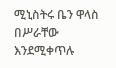ሚኒስትሩ ቤን ዋላስ በሥራቸው እንደሚቀጥሉ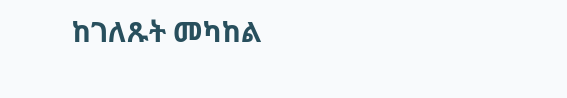ከገለጹት መካከል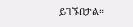ይገኙበታል።